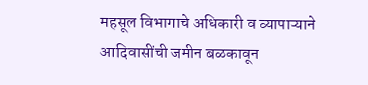महसूल विभागाचे अधिकारी व व्यापाऱ्याने आदिवासींची जमीन बळकावून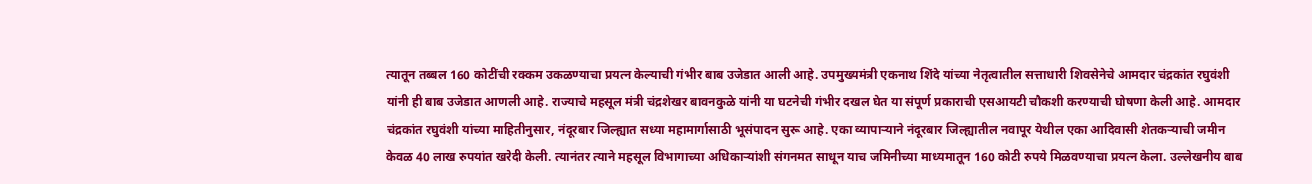त्यातून तब्बल 160 कोटींची रक्कम उकळण्याचा प्रयत्न केल्याची गंभीर बाब उजेडात आली आहे. उपमुख्यमंत्री एकनाथ शिंदे यांच्या नेतृत्वातील सत्ताधारी शिवसेनेचे आमदार चंद्रकांत रघुवंशी यांनी ही बाब उजेडात आणली आहे. राज्याचे महसूल मंत्री चंद्रशेखर बावनकुळे यांनी या घटनेची गंभीर दखल घेत या संपूर्ण प्रकाराची एसआयटी चौकशी करण्याची घोषणा केली आहे. आमदार चंद्रकांत रघुवंशी यांच्या माहितीनुसार, नंदूरबार जिल्ह्यात सध्या महामार्गासाठी भूसंपादन सुरू आहे. एका व्यापाऱ्याने नंदूरबार जिल्ह्यातील नवापूर येथील एका आदिवासी शेतकऱ्याची जमीन केवळ 40 लाख रुपयांत खरेदी केली. त्यानंतर त्याने महसूल विभागाच्या अधिकाऱ्यांशी संगनमत साधून याच जमिनीच्या माध्यमातून 160 कोटी रुपये मिळवण्याचा प्रयत्न केला. उल्लेखनीय बाब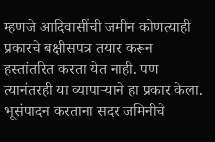म्हणजे आदिवासींची जमीन कोणत्याही प्रकारचे बक्षीसपत्र तयार करून हस्तांतरित करता येत नाही. पण त्यानंतरही या व्यापाऱ्याने हा प्रकार केला. भूसंपादन करताना सदर जमिनीचे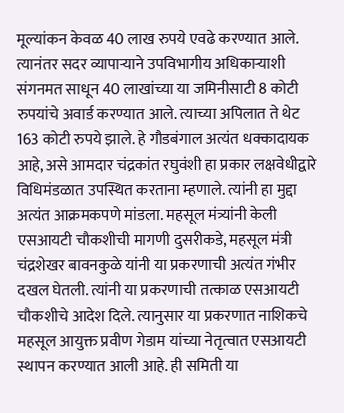मूल्यांकन केवळ 40 लाख रुपये एवढे करण्यात आले. त्यानंतर सदर व्यापाऱ्याने उपविभागीय अधिकाऱ्याशी संगनमत साधून 40 लाखांच्या या जमिनीसाटी 8 कोटी रुपयांचे अवार्ड करण्यात आले. त्याच्या अपिलात ते थेट 163 कोटी रुपये झाले. हे गौडबंगाल अत्यंत धक्कादायक आहे, असे आमदार चंद्रकांत रघुवंशी हा प्रकार लक्षवेधीद्वारे विधिमंडळात उपस्थित करताना म्हणाले. त्यांनी हा मुद्दा अत्यंत आक्रमकपणे मांडला. महसूल मंत्र्यांनी केली एसआयटी चौकशीची मागणी दुसरीकडे, महसूल मंत्री चंद्रशेखर बावनकुळे यांनी या प्रकरणाची अत्यंत गंभीर दखल घेतली. त्यांनी या प्रकरणाची तत्काळ एसआयटी चौकशीचे आदेश दिले. त्यानुसार या प्रकरणात नाशिकचे महसूल आयुक्त प्रवीण गेडाम यांच्या नेतृत्वात एसआयटी स्थापन करण्यात आली आहे. ही समिती या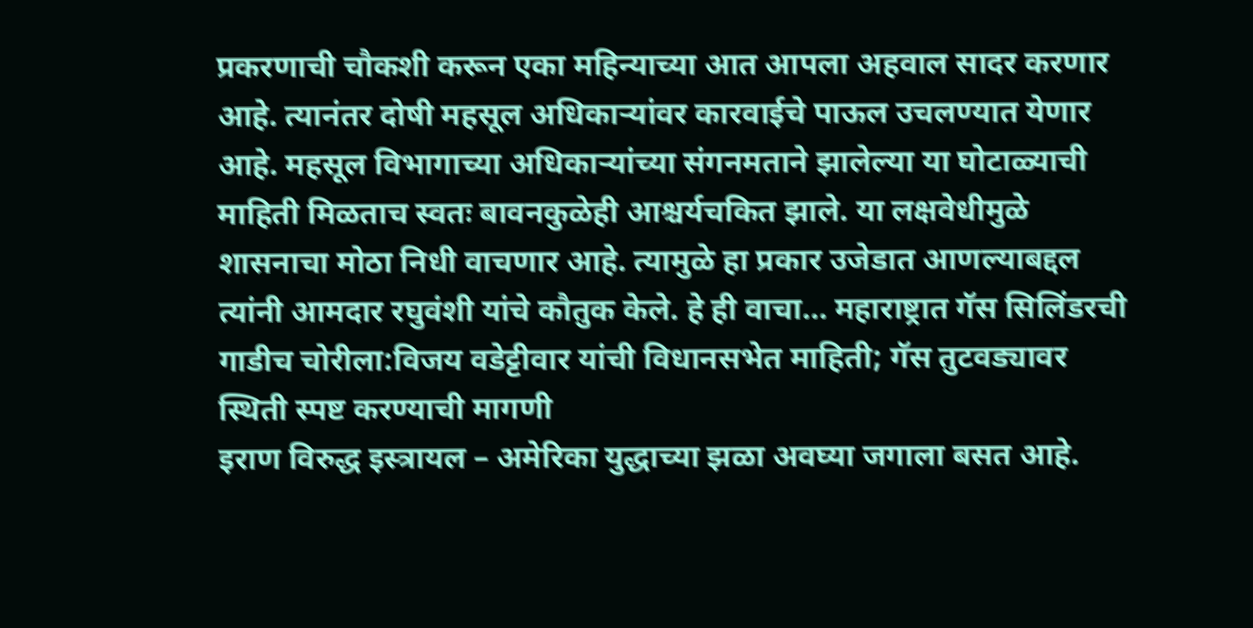प्रकरणाची चौकशी करून एका महिन्याच्या आत आपला अहवाल सादर करणार आहे. त्यानंतर दोषी महसूल अधिकाऱ्यांवर कारवाईचे पाऊल उचलण्यात येणार आहे. महसूल विभागाच्या अधिकाऱ्यांच्या संगनमताने झालेल्या या घोटाळ्याची माहिती मिळताच स्वतः बावनकुळेही आश्चर्यचकित झाले. या लक्षवेधीमुळे शासनाचा मोठा निधी वाचणार आहे. त्यामुळे हा प्रकार उजेडात आणल्याबद्दल त्यांनी आमदार रघुवंशी यांचे कौतुक केले. हे ही वाचा… महाराष्ट्रात गॅस सिलिंडरची गाडीच चोरीला:विजय वडेट्टीवार यांची विधानसभेत माहिती; गॅस तुटवड्यावर स्थिती स्पष्ट करण्याची मागणी
इराण विरुद्ध इस्त्रायल – अमेरिका युद्धाच्या झळा अवघ्या जगाला बसत आहे.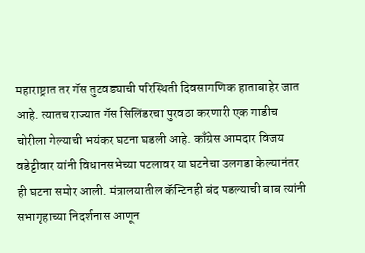महाराष्ट्रात तर गॅस तुटवड्याची परिस्थिती दिवसागणिक हाताबाहेर जात आहे. त्यातच राज्यात गॅस सिलिंडरचा पुरवठा करणारी एक गाडीच चोरीला गेल्याची भयंकर घटना घडली आहे. काँग्रेस आमदार विजय वडेट्टीवार यांनी विधानसभेच्या पटलावर या घटनेचा उलगडा केल्यानंतर ही घटना समोर आली. मंत्रालयातील कॅन्टिनही बंद पडल्याची बाब त्यांनी सभागृहाच्या निदर्शनास आणून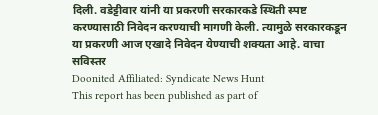दिली. वडेट्टीवार यांनी या प्रकरणी सरकारकडे स्थिती स्पष्ट करण्यासाठी निवेदन करण्याची मागणी केली. त्यामुळे सरकारकडून या प्रकरणी आज एखादे निवेदन येण्याची शक्यता आहे. वाचा सविस्तर
Doonited Affiliated: Syndicate News Hunt
This report has been published as part of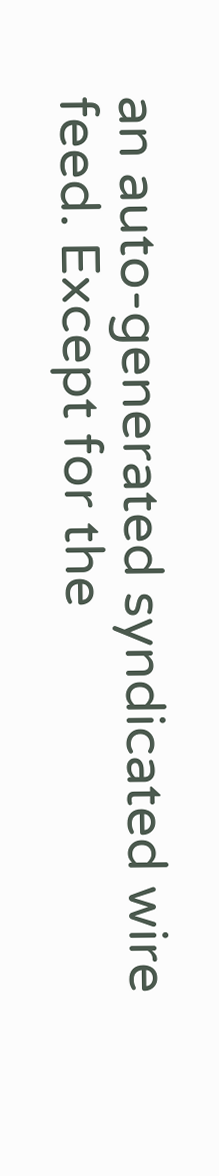an auto-generated syndicated wire feed. Except for the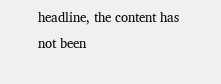headline, the content has not been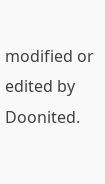modified or edited by Doonited.